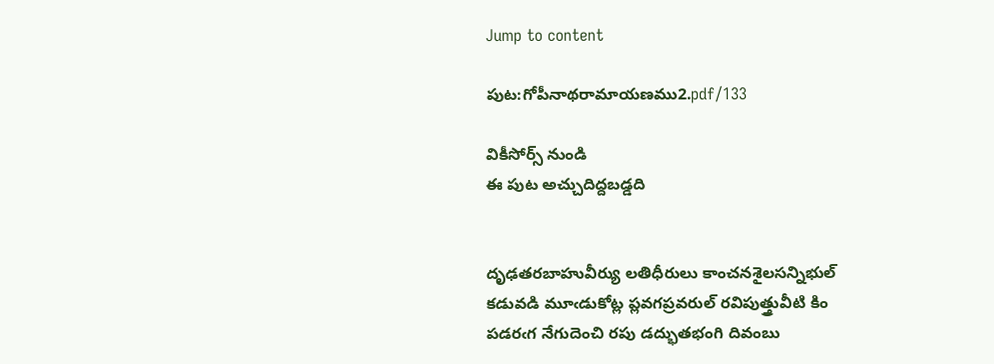Jump to content

పుట:గోపీనాథరామాయణము2.pdf/133

వికీసోర్స్ నుండి
ఈ పుట అచ్చుదిద్దబడ్డది


దృఢతరబాహువీర్యు లతిధీరులు కాంచనశైలసన్నిభుల్
కడువడి మూఁడుకోట్ల ప్లవగప్రవరుల్ రవిపుత్త్రువీటి కిం
పడరఁగ నేగుదెంచి రపు డద్భుతభంగి దివంబు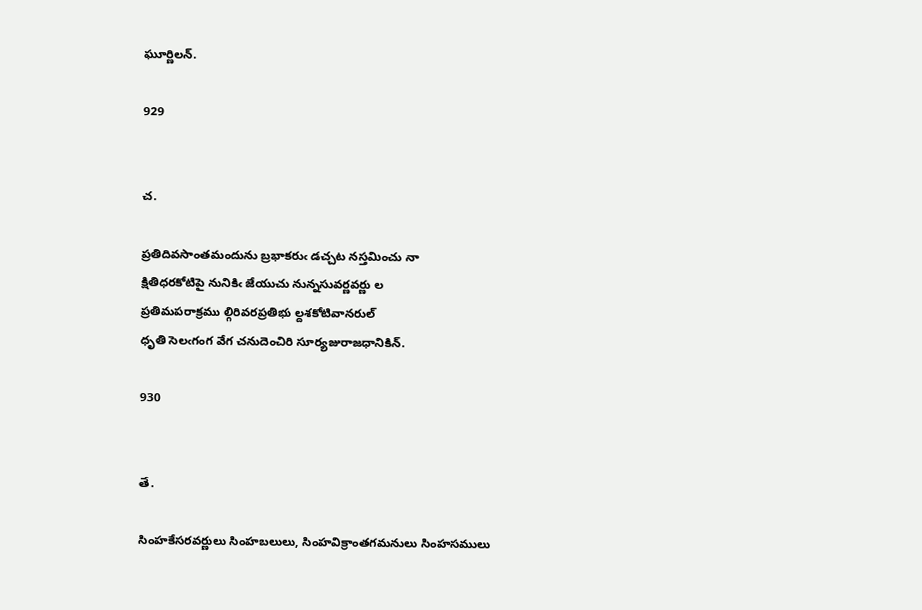ఘూర్ణిలన్.

929


చ.

ప్రతిదివసాంతమందును బ్రభాకరుఁ డచ్చట నస్తమించు నా
క్షితిధరకోటిపై నునికిఁ జేయుచు నున్నసువర్ణవర్ణు ల
ప్రతిమపరాక్రము ల్గిరివరప్రతిభు ల్దశకోటివానరుల్
ధృతి సెలఁగంగ వేగ చనుదెంచిరి సూర్యజురాజధానికిన్.

930


తే.

సింహకేసరవర్ణులు సింహబలులు, సింహవిక్రాంతగమనులు సింహసములు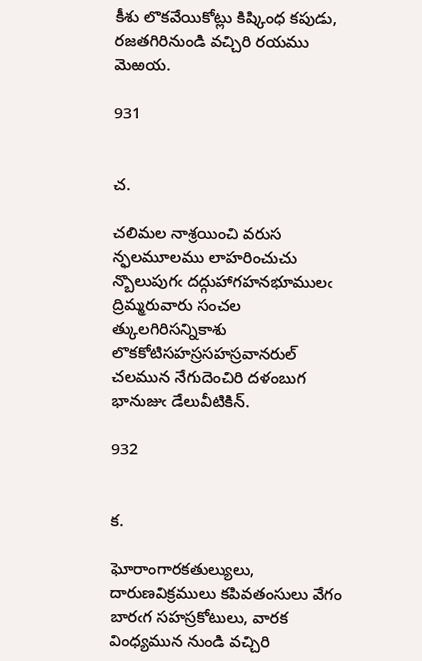కీశు లొకవేయికోట్లు కిష్కింధ కపుడు, రజతగిరినుండి వచ్చిరి రయము మెఱయ.

931


చ.

చలిమల నాశ్రయించి వరుస న్ఫలమూలము లాహరించుచు
న్బొలుపుగఁ దద్గుహాగహనభూములఁ ద్రిమ్మరువారు సంచల
త్కులగిరిసన్నికాశు లొకకోటిసహస్రసహస్రవానరుల్
చలమున నేగుదెంచిరి దళంబుగ భానుజుఁ డేలువీటికిన్.

932


క.

ఘోరాంగారకతుల్యులు, దారుణవిక్రములు కపివతంసులు వేగం
బారఁగ సహస్రకోటులు, వారక వింధ్యమున నుండి వచ్చిరి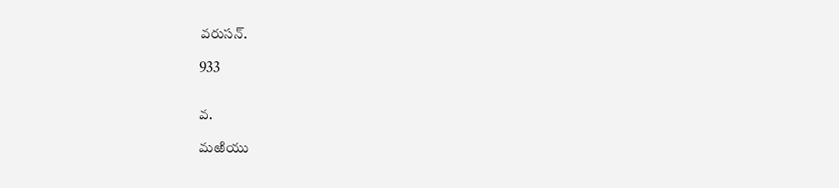వరుసన్.

933


వ.

మఱియు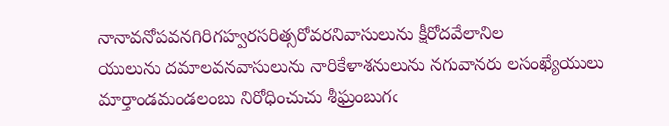నానావనోపవనగిరిగహ్వరసరిత్సరోవరనివాసులును క్షీరోదవేలానిల
యులును దమాలవనవాసులును నారికేళాశనులును నగువానరు లసంఖ్యేయులు
మార్తాండమండలంబు నిరోధించుచు శీఘ్రంబుగఁ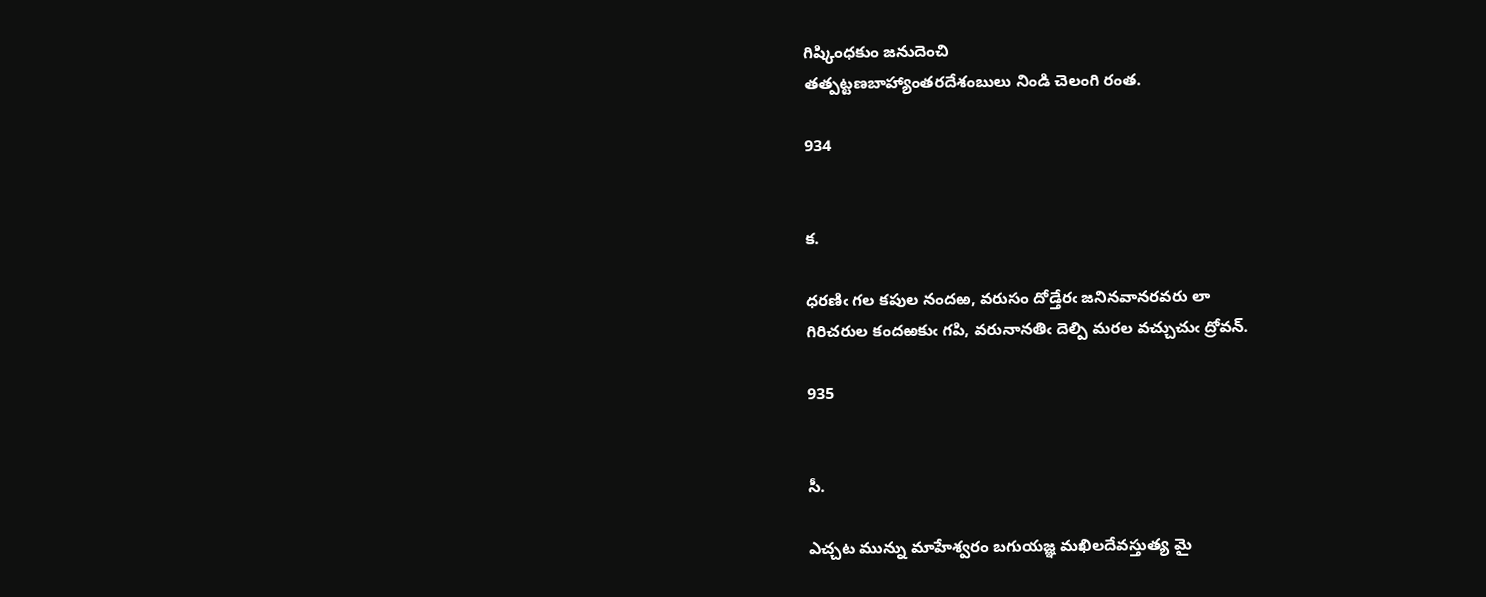గిష్కింధకుం జనుదెంచి
తత్పట్టణబాహ్యాంతరదేశంబులు నిండి చెలంగి రంత.

934


క.

ధరణిఁ గల కపుల నందఱ, వరుసం దోడ్తేరఁ జనినవానరవరు లా
గిరిచరుల కందఱకుఁ గపి, వరునానతిఁ దెల్పి మరల వచ్చుచుఁ ద్రోవన్.

935


సీ.

ఎచ్చట మున్ను మాహేశ్వరం బగుయజ్ఞ మఖిలదేవస్తుత్య మై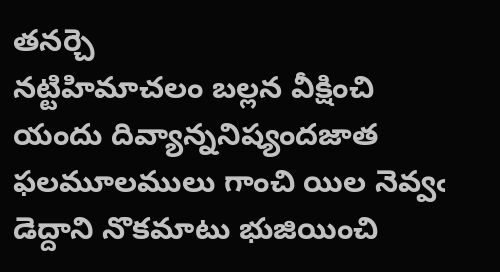తనర్చె
నట్టిహిమాచలం బల్లన వీక్షించి యందు దివ్యాన్ననిష్యందజాత
ఫలమూలములు గాంచి యిల నెవ్వఁ డెద్దాని నొకమాటు భుజియించి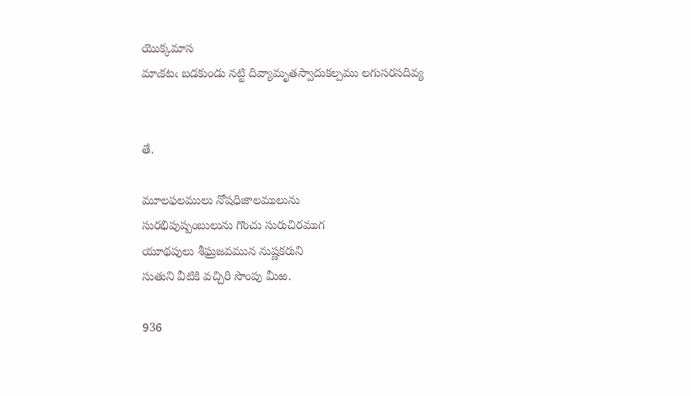యొక్కమాస
మాఁకటఁ బడకుండు నట్టి దివ్యామృతస్వాదుకల్పము లగుసరసదివ్య


తే.

మూలఫలములు నోషధిజాలములును
సురభిపుష్పంబులును గొంచు సురుచిరముగ
యూథపులు శీఘ్రజవమున నుష్ణకరుని
సుతుని వీటికి వచ్చిరి సొంపు మీఱ.

936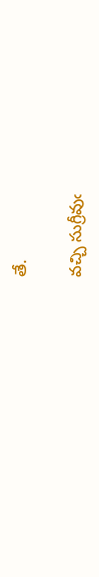తే.

వచ్చి సుగ్రీవుఁ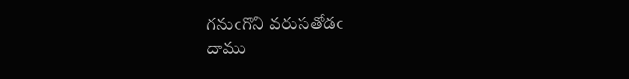గనుఁగొని వరుసతోడఁ
దాము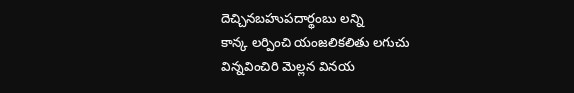దెచ్చినబహుపదార్థంబు లన్ని
కాన్క లర్పించి యంజలికలితు లగుచు
విన్నవించిరి మెల్లన వినయ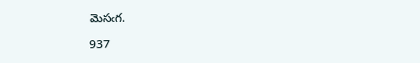మెసఁగ.

937